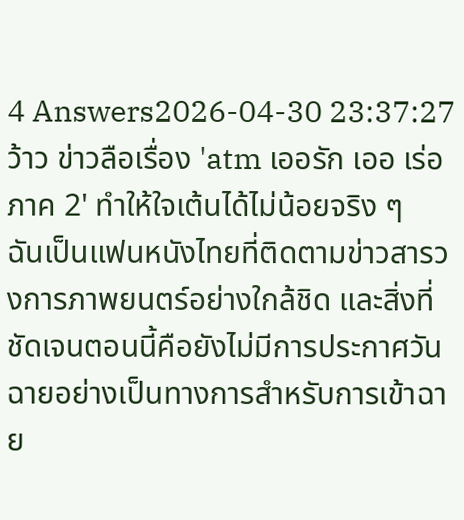4 Answers2026-04-30 23:37:27
ว้าว ข่าวลือเรื่อง 'atm เออรัก เออ เร่อ ภาค 2' ทำให้ใจเต้นได้ไม่น้อยจริง ๆ
ฉันเป็นแฟนหนังไทยที่ติดตามข่าวสารวงการภาพยนตร์อย่างใกล้ชิด และสิ่งที่ชัดเจนตอนนี้คือยังไม่มีการประกาศวันฉายอย่างเป็นทางการสำหรับการเข้าฉาย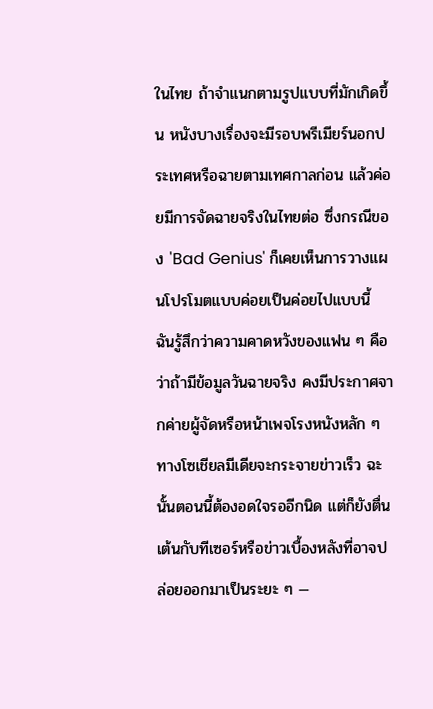ในไทย ถ้าจำแนกตามรูปแบบที่มักเกิดขึ้น หนังบางเรื่องจะมีรอบพรีเมียร์นอกประเทศหรือฉายตามเทศกาลก่อน แล้วค่อยมีการจัดฉายจริงในไทยต่อ ซึ่งกรณีของ 'Bad Genius' ก็เคยเห็นการวางแผนโปรโมตแบบค่อยเป็นค่อยไปแบบนี้
ฉันรู้สึกว่าความคาดหวังของแฟน ๆ คือว่าถ้ามีข้อมูลวันฉายจริง คงมีประกาศจากค่ายผู้จัดหรือหน้าเพจโรงหนังหลัก ๆ ทางโซเชียลมีเดียจะกระจายข่าวเร็ว ฉะนั้นตอนนี้ต้องอดใจรออีกนิด แต่ก็ยังตื่นเต้นกับทีเซอร์หรือข่าวเบื้องหลังที่อาจปล่อยออกมาเป็นระยะ ๆ —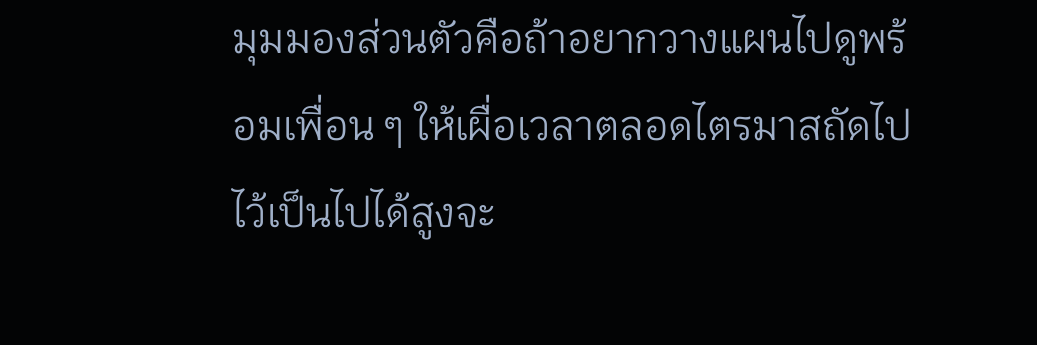มุมมองส่วนตัวคือถ้าอยากวางแผนไปดูพร้อมเพื่อน ๆ ให้เผื่อเวลาตลอดไตรมาสถัดไปไว้เป็นไปได้สูงจะ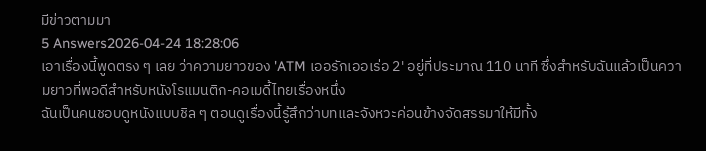มีข่าวตามมา
5 Answers2026-04-24 18:28:06
เอาเรื่องนี้พูดตรง ๆ เลย ว่าความยาวของ 'ATM เออรักเออเร่อ 2' อยู่ที่ประมาณ 110 นาที ซึ่งสำหรับฉันแล้วเป็นความยาวที่พอดีสำหรับหนังโรแมนติก-คอเมดี้ไทยเรื่องหนึ่ง
ฉันเป็นคนชอบดูหนังแบบชิล ๆ ตอนดูเรื่องนี้รู้สึกว่าบทและจังหวะค่อนข้างจัดสรรมาให้มีทั้ง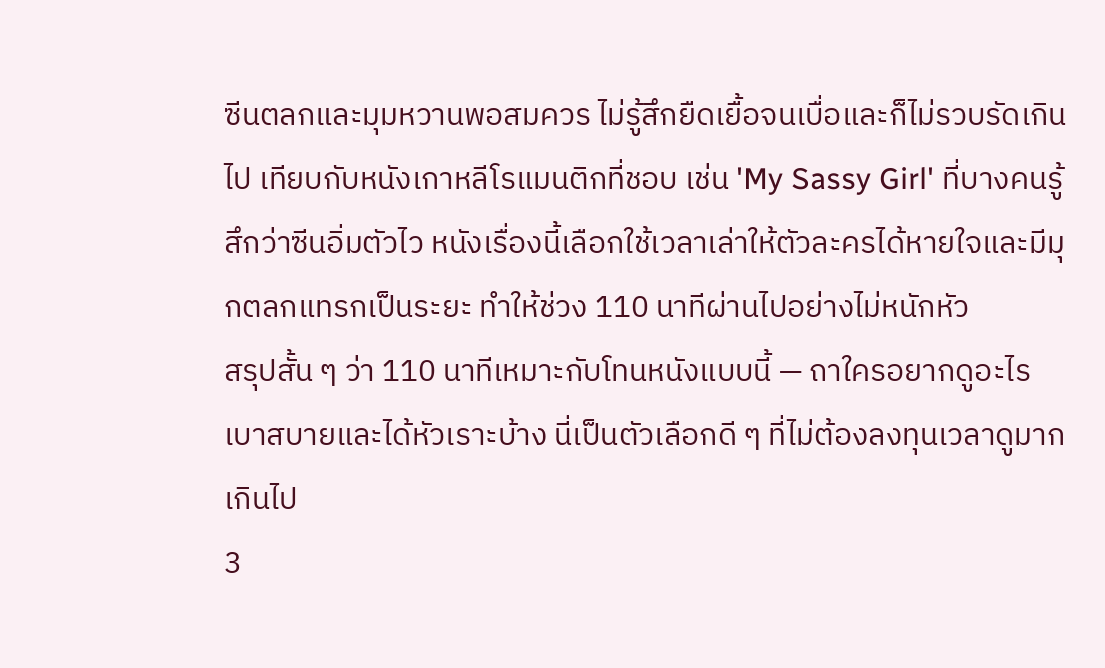ซีนตลกและมุมหวานพอสมควร ไม่รู้สึกยืดเยื้อจนเบื่อและก็ไม่รวบรัดเกินไป เทียบกับหนังเกาหลีโรแมนติกที่ชอบ เช่น 'My Sassy Girl' ที่บางคนรู้สึกว่าซีนอิ่มตัวไว หนังเรื่องนี้เลือกใช้เวลาเล่าให้ตัวละครได้หายใจและมีมุกตลกแทรกเป็นระยะ ทำให้ช่วง 110 นาทีผ่านไปอย่างไม่หนักหัว
สรุปสั้น ๆ ว่า 110 นาทีเหมาะกับโทนหนังแบบนี้ — ถาใครอยากดูอะไรเบาสบายและได้หัวเราะบ้าง นี่เป็นตัวเลือกดี ๆ ที่ไม่ต้องลงทุนเวลาดูมากเกินไป
3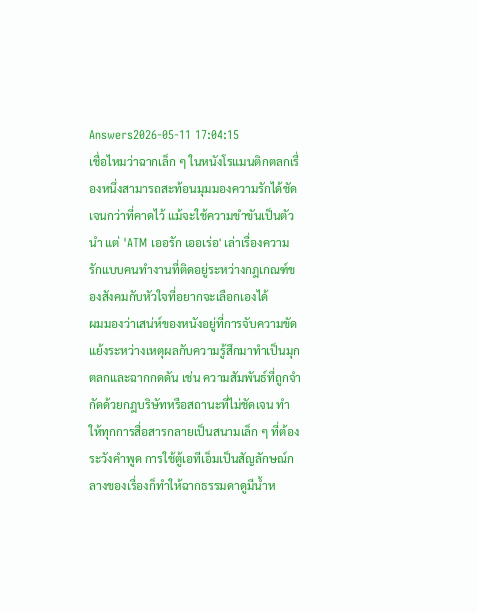Answers2026-05-11 17:04:15
เชื่อไหมว่าฉากเล็ก ๆ ในหนังโรแมนติกตลกเรื่องหนึ่งสามารถสะท้อนมุมมองความรักได้ชัดเจนกว่าที่คาดไว้ แม้จะใช้ความขำขันเป็นตัวนำ แต่ 'ATM เออรัก เออเร่อ' เล่าเรื่องความรักแบบคนทำงานที่ติดอยู่ระหว่างกฎเกณฑ์ของสังคมกับหัวใจที่อยากจะเลือกเองได้
ผมมองว่าเสน่ห์ของหนังอยู่ที่การจับความขัดแย้งระหว่างเหตุผลกับความรู้สึกมาทำเป็นมุกตลกและฉากกดดัน เช่น ความสัมพันธ์ที่ถูกจำกัดด้วยกฎบริษัทหรือสถานะที่ไม่ชัดเจน ทำให้ทุกการสื่อสารกลายเป็นสนามเล็ก ๆ ที่ต้องระวังคำพูด การใช้ตู้เอทีเอ็มเป็นสัญลักษณ์กลางของเรื่องก็ทำให้ฉากธรรมดาดูมีน้ำห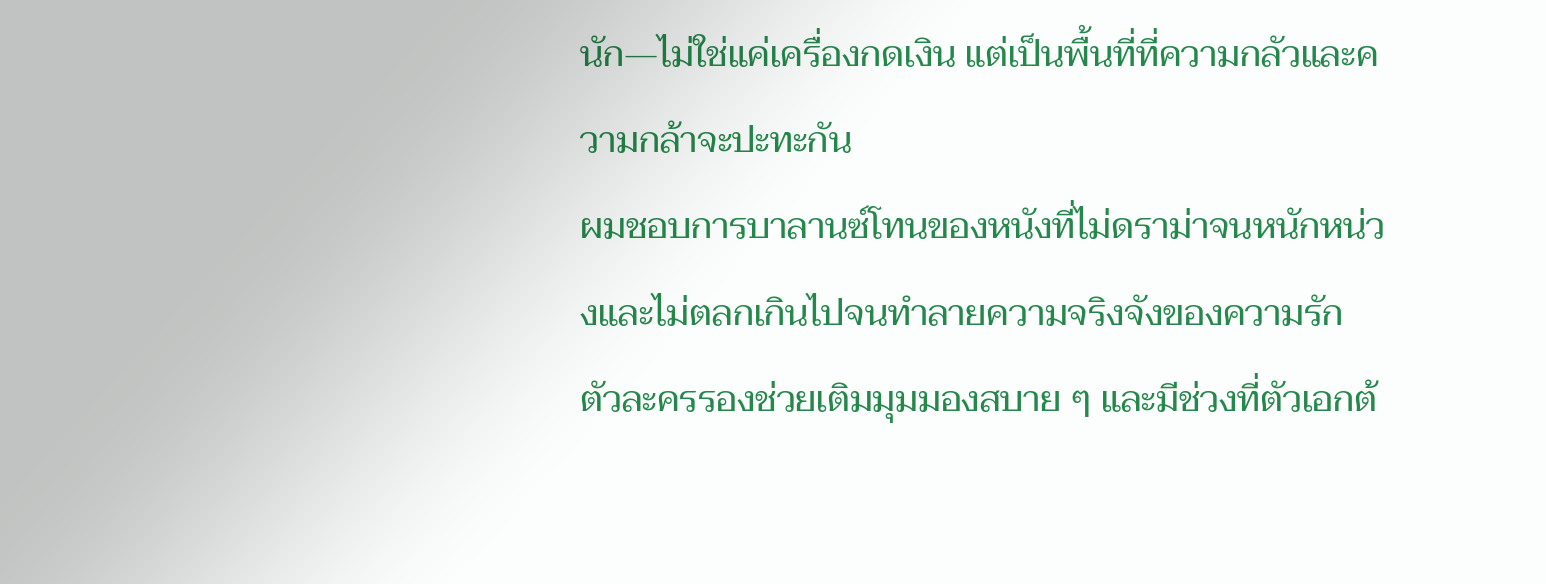นัก—ไม่ใช่แค่เครื่องกดเงิน แต่เป็นพื้นที่ที่ความกลัวและความกล้าจะปะทะกัน
ผมชอบการบาลานซ์โทนของหนังที่ไม่ดราม่าจนหนักหน่วงและไม่ตลกเกินไปจนทำลายความจริงจังของความรัก ตัวละครรองช่วยเติมมุมมองสบาย ๆ และมีช่วงที่ตัวเอกต้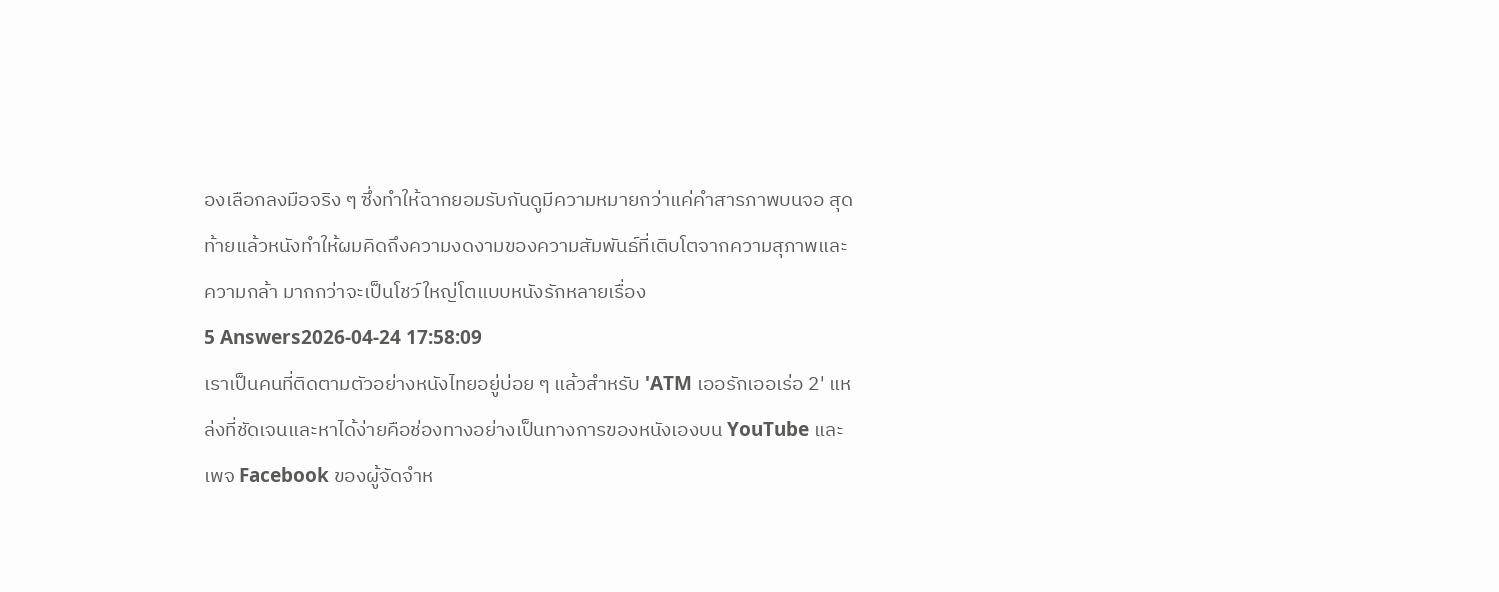องเลือกลงมือจริง ๆ ซึ่งทำให้ฉากยอมรับกันดูมีความหมายกว่าแค่คำสารภาพบนจอ สุดท้ายแล้วหนังทำให้ผมคิดถึงความงดงามของความสัมพันธ์ที่เติบโตจากความสุภาพและความกล้า มากกว่าจะเป็นโชว์ใหญ่โตแบบหนังรักหลายเรื่อง
5 Answers2026-04-24 17:58:09
เราเป็นคนที่ติดตามตัวอย่างหนังไทยอยู่บ่อย ๆ แล้วสำหรับ 'ATM เออรักเออเร่อ 2' แหล่งที่ชัดเจนและหาได้ง่ายคือช่องทางอย่างเป็นทางการของหนังเองบน YouTube และเพจ Facebook ของผู้จัดจำห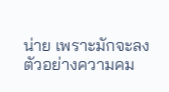น่าย เพราะมักจะลงตัวอย่างความคม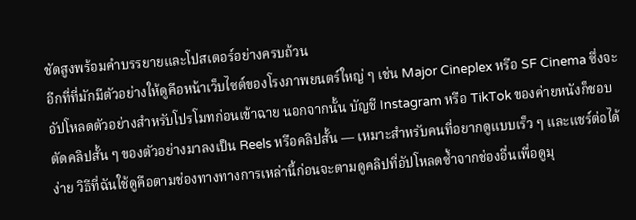ชัดสูงพร้อมคำบรรยายและโปสเตอร์อย่างครบถ้วน
อีกที่ที่มักมีตัวอย่างให้ดูคือหน้าเว็บไซต์ของโรงภาพยนตร์ใหญ่ ๆ เช่น Major Cineplex หรือ SF Cinema ซึ่งจะอัปโหลดตัวอย่างสำหรับโปรโมทก่อนเข้าฉาย นอกจากนั้น บัญชี Instagram หรือ TikTok ของค่ายหนังก็ชอบตัดคลิปสั้น ๆ ของตัวอย่างมาลงเป็น Reels หรือคลิปสั้น — เหมาะสำหรับคนที่อยากดูแบบเร็ว ๆ และแชร์ต่อได้ง่าย วิธีที่ฉันใช้ดูคือตามช่องทางทางการเหล่านี้ก่อนจะตามดูคลิปที่อัปโหลดซ้ำจากช่องอื่นเพื่อดูมุ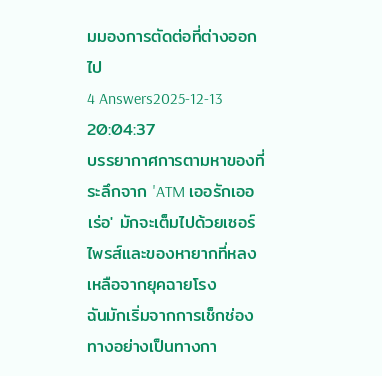มมองการตัดต่อที่ต่างออกไป
4 Answers2025-12-13 20:04:37
บรรยากาศการตามหาของที่ระลึกจาก 'ATM เออรักเออเร่อ' มักจะเต็มไปด้วยเซอร์ไพรส์และของหายากที่หลงเหลือจากยุคฉายโรง
ฉันมักเริ่มจากการเช็กช่องทางอย่างเป็นทางกา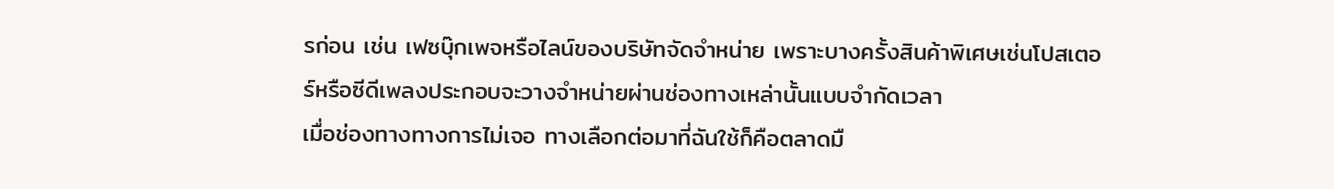รก่อน เช่น เฟซบุ๊กเพจหรือไลน์ของบริษัทจัดจำหน่าย เพราะบางครั้งสินค้าพิเศษเช่นโปสเตอร์หรือซีดีเพลงประกอบจะวางจำหน่ายผ่านช่องทางเหล่านั้นแบบจำกัดเวลา
เมื่อช่องทางทางการไม่เจอ ทางเลือกต่อมาที่ฉันใช้ก็คือตลาดมื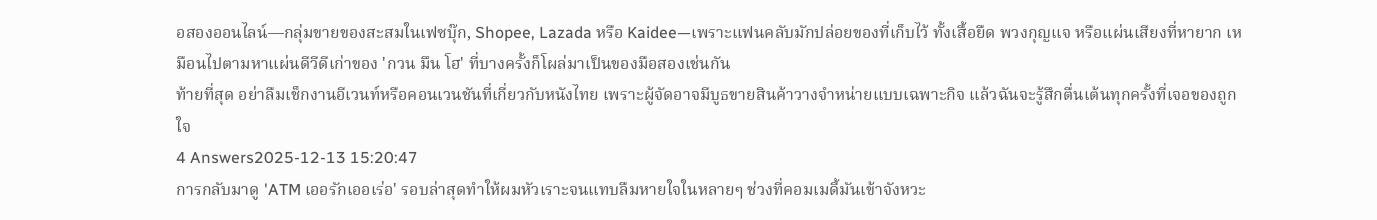อสองออนไลน์—กลุ่มขายของสะสมในเฟซบุ๊ก, Shopee, Lazada หรือ Kaidee—เพราะแฟนคลับมักปล่อยของที่เก็บไว้ ทั้งเสื้อยืด พวงกุญแจ หรือแผ่นเสียงที่หายาก เหมือนไปตามหาแผ่นดีวีดีเก่าของ 'กวน มึน โฮ' ที่บางครั้งก็โผล่มาเป็นของมือสองเช่นกัน
ท้ายที่สุด อย่าลืมเช็กงานอีเวนท์หรือคอนเวนชันที่เกี่ยวกับหนังไทย เพราะผู้จัดอาจมีบูธขายสินค้าวางจำหน่ายแบบเฉพาะกิจ แล้วฉันจะรู้สึกตื่นเต้นทุกครั้งที่เจอของถูกใจ
4 Answers2025-12-13 15:20:47
การกลับมาดู 'ATM เออรักเออเร่อ' รอบล่าสุดทำให้ผมหัวเราะจนแทบลืมหายใจในหลายๆ ช่วงที่คอมเมดี้มันเข้าจังหวะ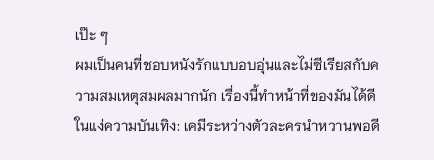เป๊ะ ๆ
ผมเป็นคนที่ชอบหนังรักแบบอบอุ่นและไม่ซีเรียสกับความสมเหตุสมผลมากนัก เรื่องนี้ทำหน้าที่ของมันได้ดีในแง่ความบันเทิง: เคมีระหว่างตัวละครนำหวานพอดี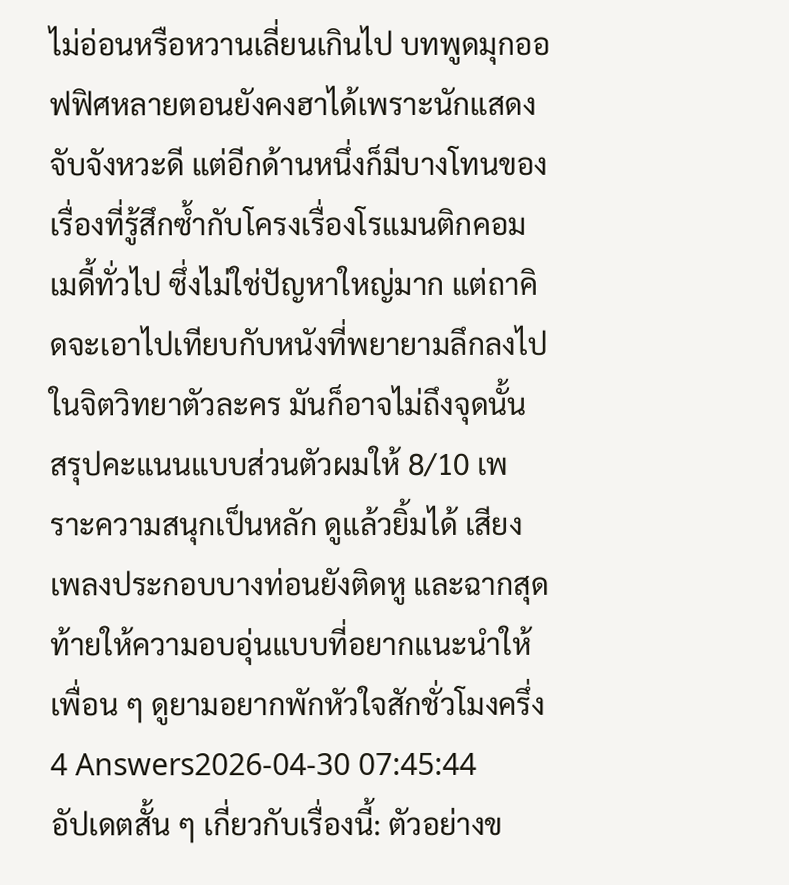ไม่อ่อนหรือหวานเลี่ยนเกินไป บทพูดมุกออฟฟิศหลายตอนยังคงฮาได้เพราะนักแสดงจับจังหวะดี แต่อีกด้านหนึ่งก็มีบางโทนของเรื่องที่รู้สึกซ้ำกับโครงเรื่องโรแมนติกคอมเมดี้ทั่วไป ซึ่งไม่ใช่ปัญหาใหญ่มาก แต่ถาคิดจะเอาไปเทียบกับหนังที่พยายามลึกลงไปในจิตวิทยาตัวละคร มันก็อาจไม่ถึงจุดนั้น
สรุปคะแนนแบบส่วนตัวผมให้ 8/10 เพราะความสนุกเป็นหลัก ดูแล้วยิ้มได้ เสียงเพลงประกอบบางท่อนยังติดหู และฉากสุดท้ายให้ความอบอุ่นแบบที่อยากแนะนำให้เพื่อน ๆ ดูยามอยากพักหัวใจสักชั่วโมงครึ่ง
4 Answers2026-04-30 07:45:44
อัปเดตสั้น ๆ เกี่ยวกับเรื่องนี้: ตัวอย่างข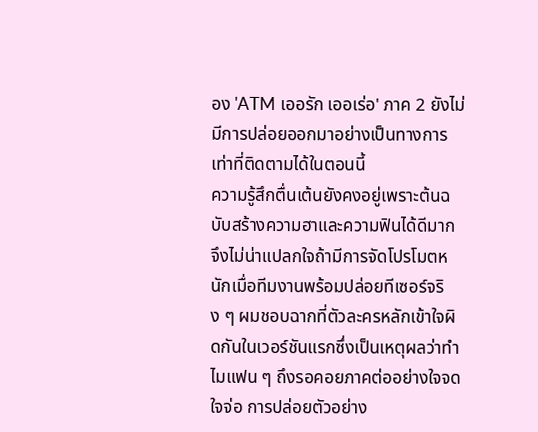อง 'ATM เออรัก เออเร่อ' ภาค 2 ยังไม่มีการปล่อยออกมาอย่างเป็นทางการเท่าที่ติดตามได้ในตอนนี้
ความรู้สึกตื่นเต้นยังคงอยู่เพราะต้นฉบับสร้างความฮาและความฟินได้ดีมาก จึงไม่น่าแปลกใจถ้ามีการจัดโปรโมตหนักเมื่อทีมงานพร้อมปล่อยทีเซอร์จริง ๆ ผมชอบฉากที่ตัวละครหลักเข้าใจผิดกันในเวอร์ชันแรกซึ่งเป็นเหตุผลว่าทำไมแฟน ๆ ถึงรอคอยภาคต่ออย่างใจจดใจจ่อ การปล่อยตัวอย่าง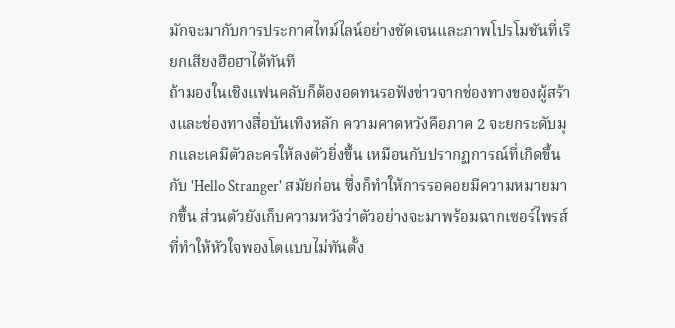มักจะมากับการประกาศไทม์ไลน์อย่างชัดเจนและภาพโปรโมชันที่เรียกเสียงฮือฮาได้ทันที
ถ้ามองในเชิงแฟนคลับก็ต้องอดทนรอฟังข่าวจากช่องทางของผู้สร้างและช่องทางสื่อบันเทิงหลัก ความคาดหวังคือภาค 2 จะยกระดับมุกและเคมีตัวละครให้ลงตัวยิ่งขึ้น เหมือนกับปรากฏการณ์ที่เกิดขึ้นกับ 'Hello Stranger' สมัยก่อน ซึ่งก็ทำให้การรอคอยมีความหมายมากขึ้น ส่วนตัวยังเก็บความหวังว่าตัวอย่างจะมาพร้อมฉากเซอร์ไพรส์ที่ทำให้หัวใจพองโตแบบไม่ทันตั้ง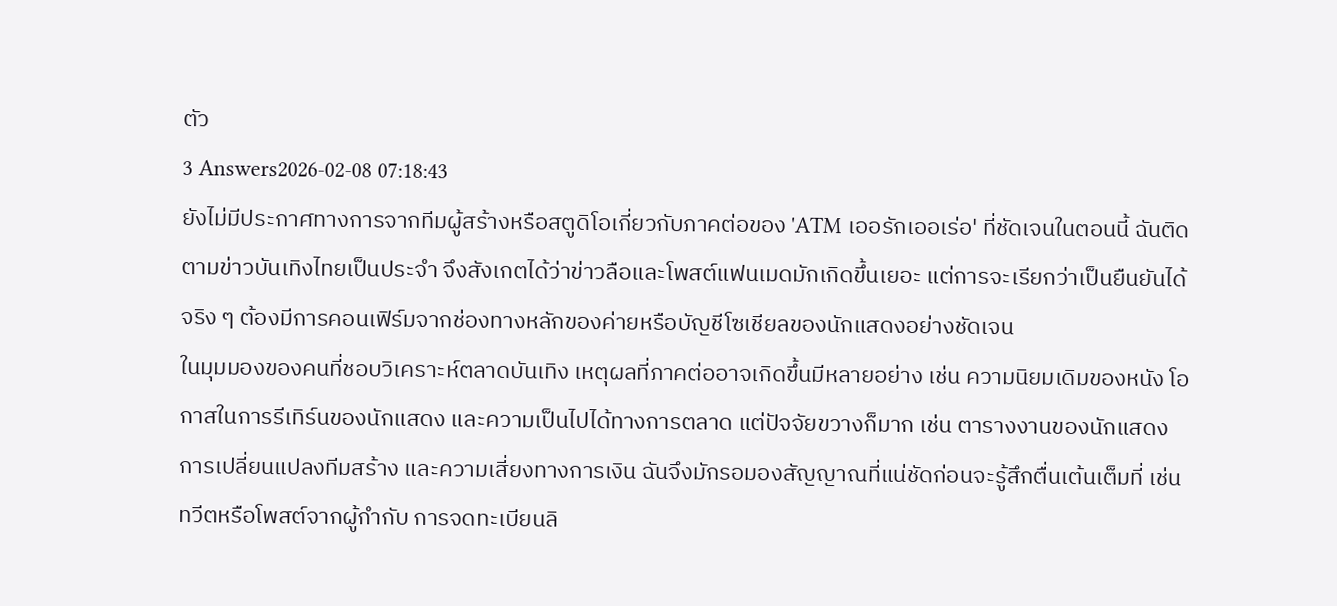ตัว
3 Answers2026-02-08 07:18:43
ยังไม่มีประกาศทางการจากทีมผู้สร้างหรือสตูดิโอเกี่ยวกับภาคต่อของ 'ATM เออรักเออเร่อ' ที่ชัดเจนในตอนนี้ ฉันติดตามข่าวบันเทิงไทยเป็นประจำ จึงสังเกตได้ว่าข่าวลือและโพสต์แฟนเมดมักเกิดขึ้นเยอะ แต่การจะเรียกว่าเป็นยืนยันได้จริง ๆ ต้องมีการคอนเฟิร์มจากช่องทางหลักของค่ายหรือบัญชีโซเชียลของนักแสดงอย่างชัดเจน
ในมุมมองของคนที่ชอบวิเคราะห์ตลาดบันเทิง เหตุผลที่ภาคต่ออาจเกิดขึ้นมีหลายอย่าง เช่น ความนิยมเดิมของหนัง โอกาสในการรีเทิร์นของนักแสดง และความเป็นไปได้ทางการตลาด แต่ปัจจัยขวางก็มาก เช่น ตารางงานของนักแสดง การเปลี่ยนแปลงทีมสร้าง และความเสี่ยงทางการเงิน ฉันจึงมักรอมองสัญญาณที่แน่ชัดก่อนจะรู้สึกตื่นเต้นเต็มที่ เช่น ทวีตหรือโพสต์จากผู้กำกับ การจดทะเบียนลิ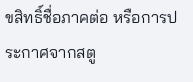ขสิทธิ์ชื่อภาคต่อ หรือการประกาศจากสตู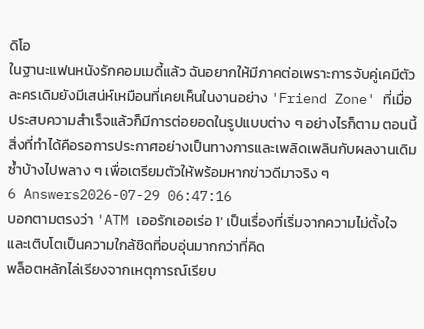ดิโอ
ในฐานะแฟนหนังรักคอมเมดี้แล้ว ฉันอยากให้มีภาคต่อเพราะการจับคู่เคมีตัวละครเดิมยังมีเสน่ห์เหมือนที่เคยเห็นในงานอย่าง 'Friend Zone' ที่เมื่อประสบความสำเร็จแล้วก็มีการต่อยอดในรูปแบบต่าง ๆ อย่างไรก็ตาม ตอนนี้สิ่งที่ทำได้คือรอการประกาศอย่างเป็นทางการและเพลิดเพลินกับผลงานเดิมซ้ำบ้างไปพลาง ๆ เพื่อเตรียมตัวให้พร้อมหากข่าวดีมาจริง ๆ
6 Answers2026-07-29 06:47:16
บอกตามตรงว่า 'ATM เออรักเออเร่อ 1' เป็นเรื่องที่เริ่มจากความไม่ตั้งใจและเติบโตเป็นความใกล้ชิดที่อบอุ่นมากกว่าที่คิด
พล็อตหลักไล่เรียงจากเหตุการณ์เรียบ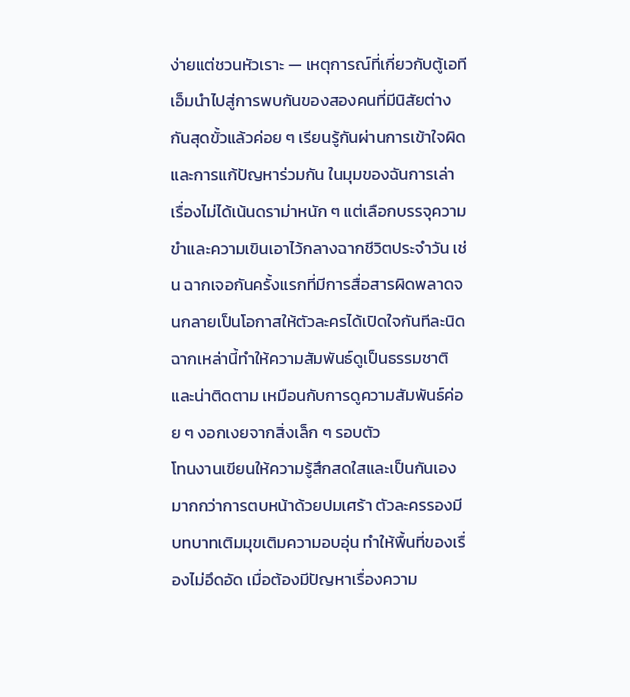ง่ายแต่ชวนหัวเราะ — เหตุการณ์ที่เกี่ยวกับตู้เอทีเอ็มนำไปสู่การพบกันของสองคนที่มีนิสัยต่างกันสุดขั้วแล้วค่อย ๆ เรียนรู้กันผ่านการเข้าใจผิดและการแก้ปัญหาร่วมกัน ในมุมของฉันการเล่าเรื่องไม่ได้เน้นดราม่าหนัก ๆ แต่เลือกบรรจุความขำและความเขินเอาไว้กลางฉากชีวิตประจำวัน เช่น ฉากเจอกันครั้งแรกที่มีการสื่อสารผิดพลาดจนกลายเป็นโอกาสให้ตัวละครได้เปิดใจกันทีละนิด ฉากเหล่านี้ทำให้ความสัมพันธ์ดูเป็นธรรมชาติและน่าติดตาม เหมือนกับการดูความสัมพันธ์ค่อย ๆ งอกเงยจากสิ่งเล็ก ๆ รอบตัว
โทนงานเขียนให้ความรู้สึกสดใสและเป็นกันเองมากกว่าการตบหน้าด้วยปมเศร้า ตัวละครรองมีบทบาทเติมมุขเติมความอบอุ่น ทำให้พื้นที่ของเรื่องไม่อึดอัด เมื่อต้องมีปัญหาเรื่องความ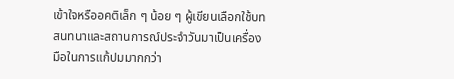เข้าใจหรืออคติเล็ก ๆ น้อย ๆ ผู้เขียนเลือกใช้บทสนทนาและสถานการณ์ประจำวันมาเป็นเครื่องมือในการแก้ปมมากกว่า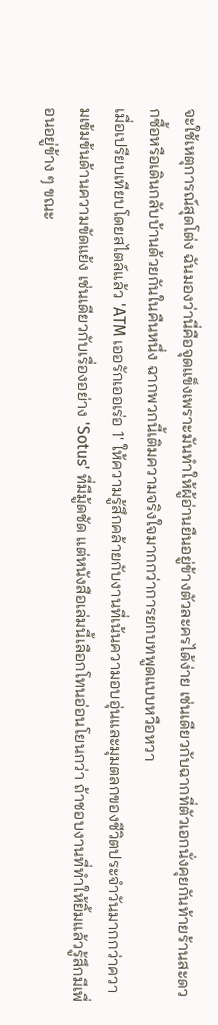จะใช้เหตุการณ์สุดโต่ง ฉันมองว่านี่คือจุดแข็งเพราะมันทำให้ผู้อ่านยืนอยู่ข้างตัวละครได้ง่าย เช่นเดียวกับฉากที่ตัวเอกนั่งคุยกันท้ายร้านสะดวกซื้อหรือเดินกลับบ้านด้วยกันในคืนหนึ่ง ฉากพวกนี้เติมความจริงใจมากกว่าการยกบทพูดแบบหวือหวา
เมื่อเปรียบเทียบโดยสไตล์แล้ว 'ATM เออรักเออเร่อ 1' ให้ความรู้สึกคล้ายกับงานที่เน้นความอบอุ่นและมุมตลกของชีวิตประจำวันมากกว่าความเข้มข้นด้านความขัดแย้ง เช่นเดียวกับเรื่องอย่าง 'Sotus' ที่มีมู้ดชัด แต่หนังสือเล่มนี้เลือกโทนอ่อนโยนกว่า ถ้าชอบงานที่ทำให้ยิ้มแล้วรู้สึกมีเพื่อนอยู่ข้าง ๆ ขณะ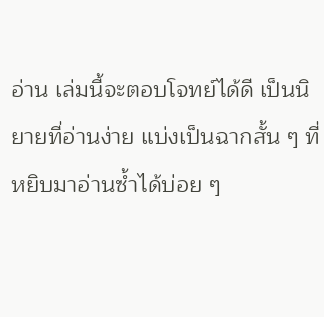อ่าน เล่มนี้จะตอบโจทย์ได้ดี เป็นนิยายที่อ่านง่าย แบ่งเป็นฉากสั้น ๆ ที่หยิบมาอ่านซ้ำได้บ่อย ๆ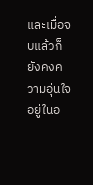และเมื่อจบแล้วก็ยังคงความอุ่นใจอยู่ในอ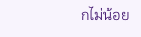กไม่น้อย